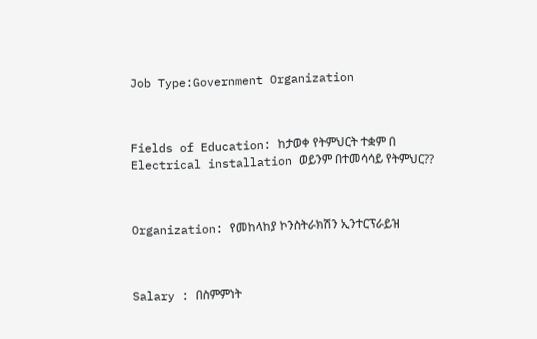Job Type:Government Organization



Fields of Education: ከታወቀ የትምህርት ተቋም በ Electrical installation ወይንም በተመሳሳይ የትምህር??



Organization: የመከላከያ ኮንስትራክሽን ኢንተርፕራይዝ



Salary : በስምምነት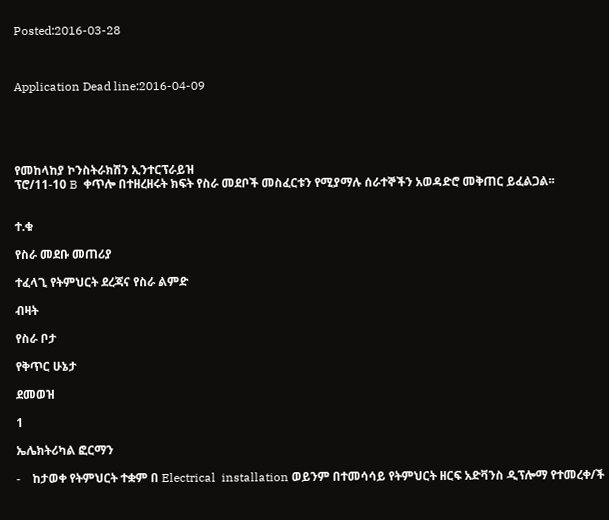Posted:2016-03-28



Application Dead line:2016-04-09





የመከላከያ ኮንስትራክሽን ኢንተርፕራይዝ
ፕሮ/11-10 B  ቀጥሎ በተዘረዘሩት ክፍት የስራ መደቦች መስፈርቱን የሚያማሉ ሰራተኞችን አወዳድሮ መቅጠር ይፈልጋል፡፡


ተ.ቁ

የስራ መደቡ መጠሪያ

ተፈላጊ የትምህርት ደረጃና የስራ ልምድ

ብዛት

የስራ ቦታ

የቅጥር ሁኔታ

ደመወዝ

1

ኤሌክትሪካል ፎርማን

-    ከታወቀ የትምህርት ተቋም በ Electrical  installation ወይንም በተመሳሳይ የትምህርት ዘርፍ አድቫንስ ዲፕሎማ የተመረቀ/ች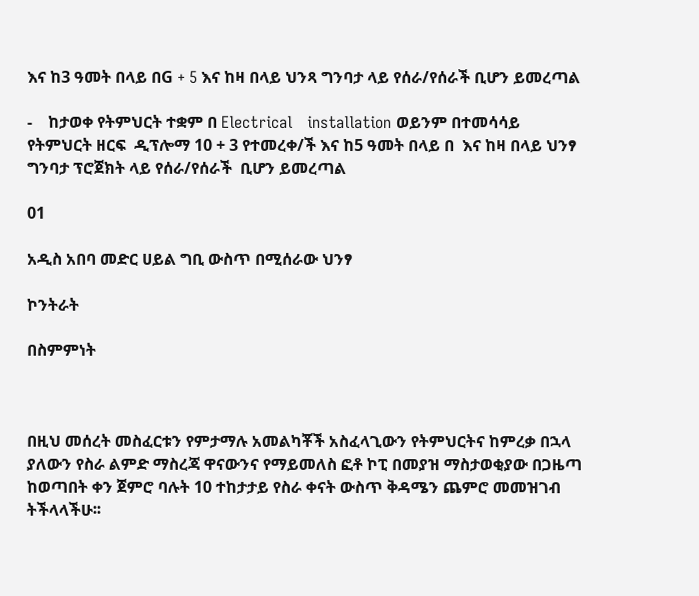እና ከ3 ዓመት በላይ በG + 5 እና ከዛ በላይ ህንጻ ግንባታ ላይ የሰራ/የሰራች ቢሆን ይመረጣል

-    ከታወቀ የትምህርት ተቋም በ Electrical   installation ወይንም በተመሳሳይ የትምህርት ዘርፍ  ዲፕሎማ 10 + 3 የተመረቀ/ች እና ከ5 ዓመት በላይ በ  እና ከዛ በላይ ህንፃ ግንባታ ፕሮጀክት ላይ የሰራ/የሰራች  ቢሆን ይመረጣል

01

አዲስ አበባ መድር ሀይል ግቢ ውስጥ በሚሰራው ህንፃ

ኮንትራት

በስምምነት



በዚህ መሰረት መስፈርቱን የምታማሉ አመልካቾች አስፈላጊውን የትምህርትና ከምረቃ በኋላ ያለውን የስራ ልምድ ማስረጃ ዋናውንና የማይመለስ ፎቶ ኮፒ በመያዝ ማስታወቂያው በጋዜጣ ከወጣበት ቀን ጀምሮ ባሉት 10 ተከታታይ የስራ ቀናት ውስጥ ቅዳሜን ጨምሮ መመዝገብ ትችላላችሁ፡፡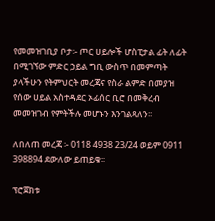የመመዝገቢያ ቦታ፡- ጦር ሀይሎች ሆስፒታል ፊት ለፊት በሚገኘው ምድር ኃይል ግቢ ውስጥ በመምጣት ያላችሁን የትምህርት መረጃና የስራ ልምድ በመያዝ የሰው ሀይል አስተዳደር ኦፊሰር ቢሮ በመቅረብ መመዝገብ የምትችሉ መሆኑን እንገልጻለን፡፡

ለበለጠ መረጃ ፡- 0118 4938 23/24 ወይም 0911 398894 ደውለው ይጠይቁ፡፡

ፕሮጀክቱ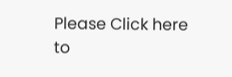Please Click here
to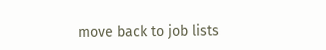move back to job lists